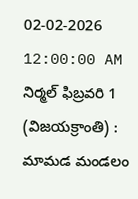02-02-2026 12:00:00 AM
నిర్మల్ ఫిబ్రవరి 1 (విజయక్రాంతి) : మామడ మండలం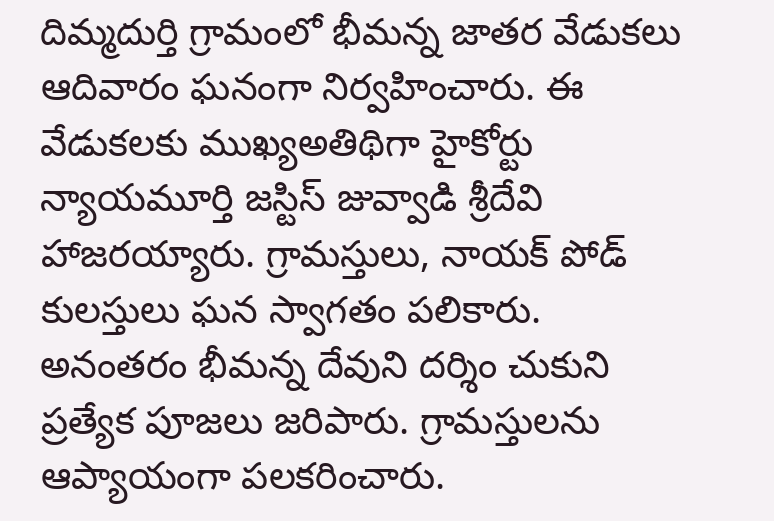దిమ్మదుర్తి గ్రామంలో భీమన్న జాతర వేడుకలు ఆదివారం ఘనంగా నిర్వహించారు. ఈ వేడుకలకు ముఖ్యఅతిథిగా హైకోర్టు న్యాయమూర్తి జస్టిస్ జువ్వాడి శ్రీదేవి హాజరయ్యారు. గ్రామస్తులు, నాయక్ పోడ్ కులస్తులు ఘన స్వాగతం పలికారు. అనంతరం భీమన్న దేవుని దర్శిం చుకుని ప్రత్యేక పూజలు జరిపారు. గ్రామస్తులను ఆప్యాయంగా పలకరించారు.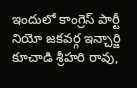ఇందులో కాంగ్రెస్ పార్టీ నియో జకవర్గ ఇన్చార్జి కూచాడి శ్రీహరి రావు,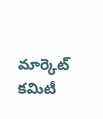మార్కెట్ కమిటీ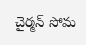చైర్మన్ సోమ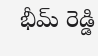భీమ్ రెడ్డి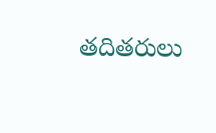తదితరులు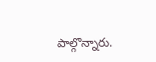పాల్గొన్నారు.